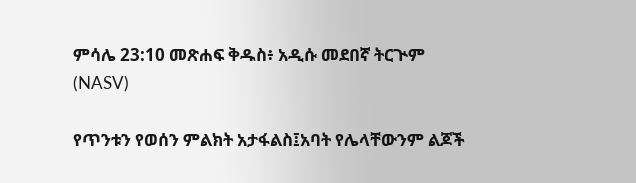ምሳሌ 23:10 መጽሐፍ ቅዱስ፥ አዲሱ መደበኛ ትርጒም (NASV)

የጥንቱን የወሰን ምልክት አታፋልስ፤አባት የሌላቸውንም ልጆች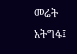መሬት አትግፋ፤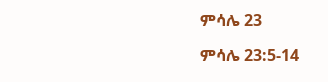ምሳሌ 23

ምሳሌ 23:5-14